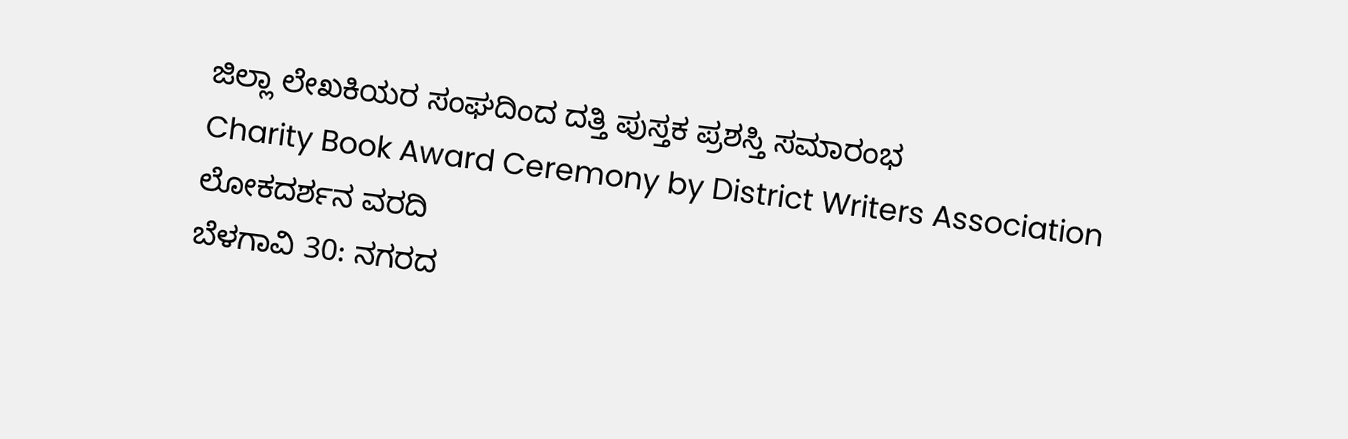ಜಿಲ್ಲಾ ಲೇಖಕಿಯರ ಸಂಘದಿಂದ ದತ್ತಿ ಪುಸ್ತಕ ಪ್ರಶಸ್ತಿ ಸಮಾರಂಭ
Charity Book Award Ceremony by District Writers Association
ಲೋಕದರ್ಶನ ವರದಿ
ಬೆಳಗಾವಿ 30: ನಗರದ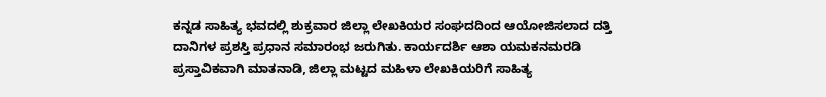ಕನ್ನಡ ಸಾಹಿತ್ಯ ಭವದಲ್ಲಿ ಶುಕ್ರವಾರ ಜಿಲ್ಲಾ ಲೇಖಕಿಯರ ಸಂಘದದಿಂದ ಆಯೋಜಿಸಲಾದ ದತ್ತಿ ದಾನಿಗಳ ಪ್ರಶಸ್ತಿ ಪ್ರಧಾನ ಸಮಾರಂಭ ಜರುಗಿತು. ಕಾರ್ಯದರ್ಶಿ ಆಶಾ ಯಮಕನಮರಡಿ ಪ್ರಸ್ತಾವಿಕವಾಗಿ ಮಾತನಾಡಿ, ಜಿಲ್ಲಾ ಮಟ್ಟದ ಮಹಿಳಾ ಲೇಖಕಿಯರಿಗೆ ಸಾಹಿತ್ಯ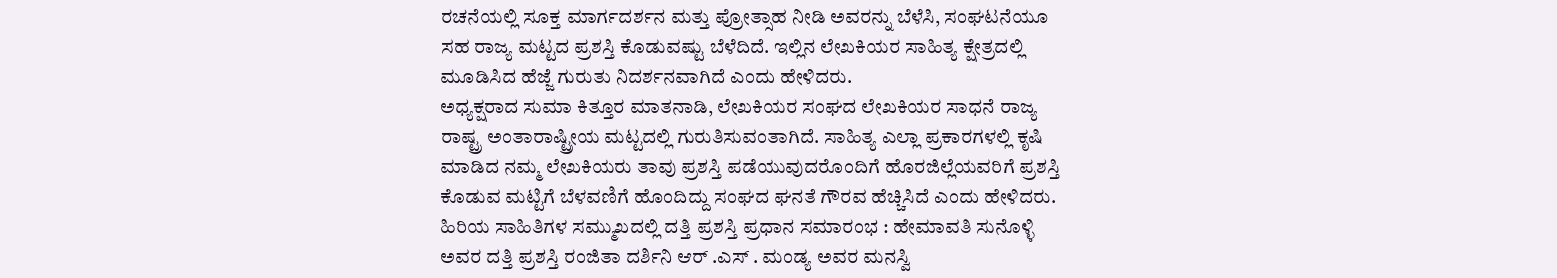ರಚನೆಯಲ್ಲಿ ಸೂಕ್ತ ಮಾರ್ಗದರ್ಶನ ಮತ್ತು ಪ್ರೋತ್ಸಾಹ ನೀಡಿ ಅವರನ್ನು ಬೆಳೆಸಿ, ಸಂಘಟನೆಯೂ ಸಹ ರಾಜ್ಯ ಮಟ್ಟದ ಪ್ರಶಸ್ತಿ ಕೊಡುವಷ್ಟು ಬೆಳೆದಿದೆ. ಇಲ್ಲಿನ ಲೇಖಕಿಯರ ಸಾಹಿತ್ಯ ಕ್ಷೇತ್ರದಲ್ಲಿ ಮೂಡಿಸಿದ ಹೆಜ್ಜೆ ಗುರುತು ನಿದರ್ಶನವಾಗಿದೆ ಎಂದು ಹೇಳಿದರು.
ಅಧ್ಯಕ್ಷರಾದ ಸುಮಾ ಕಿತ್ತೂರ ಮಾತನಾಡಿ, ಲೇಖಕಿಯರ ಸಂಘದ ಲೇಖಕಿಯರ ಸಾಧನೆ ರಾಜ್ಯ ರಾಷ್ಟ್ರ ಅಂತಾರಾಷ್ಟ್ರೀಯ ಮಟ್ಟದಲ್ಲಿ ಗುರುತಿಸುವಂತಾಗಿದೆ. ಸಾಹಿತ್ಯ ಎಲ್ಲಾ ಪ್ರಕಾರಗಳಲ್ಲಿ ಕೃಷಿ ಮಾಡಿದ ನಮ್ಮ ಲೇಖಕಿಯರು ತಾವು ಪ್ರಶಸ್ತಿ ಪಡೆಯುವುದರೊಂದಿಗೆ ಹೊರಜಿಲ್ಲೆಯವರಿಗೆ ಪ್ರಶಸ್ತಿ ಕೊಡುವ ಮಟ್ಟಿಗೆ ಬೆಳವಣಿಗೆ ಹೊಂದಿದ್ದು ಸಂಘದ ಘನತೆ ಗೌರವ ಹೆಚ್ಚಿಸಿದೆ ಎಂದು ಹೇಳಿದರು.
ಹಿರಿಯ ಸಾಹಿತಿಗಳ ಸಮ್ಮುಖದಲ್ಲಿ ದತ್ತಿ ಪ್ರಶಸ್ತಿ ಪ್ರಧಾನ ಸಮಾರಂಭ : ಹೇಮಾವತಿ ಸುನೊಳ್ಳಿ ಅವರ ದತ್ತಿ ಪ್ರಶಸ್ತಿ ರಂಜಿತಾ ದರ್ಶಿನಿ ಆರ್ .ಎಸ್ . ಮಂಡ್ಯ ಅವರ ಮನಸ್ವಿ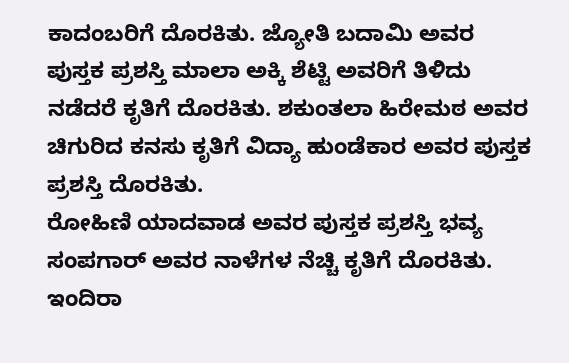ಕಾದಂಬರಿಗೆ ದೊರಕಿತು. ಜ್ಯೋತಿ ಬದಾಮಿ ಅವರ ಪುಸ್ತಕ ಪ್ರಶಸ್ತಿ ಮಾಲಾ ಅಕ್ಕಿ ಶೆಟ್ಟಿ ಅವರಿಗೆ ತಿಳಿದು ನಡೆದರೆ ಕೃತಿಗೆ ದೊರಕಿತು. ಶಕುಂತಲಾ ಹಿರೇಮಠ ಅವರ ಚಿಗುರಿದ ಕನಸು ಕೃತಿಗೆ ವಿದ್ಯಾ ಹುಂಡೆಕಾರ ಅವರ ಪುಸ್ತಕ ಪ್ರಶಸ್ತಿ ದೊರಕಿತು.
ರೋಹಿಣಿ ಯಾದವಾಡ ಅವರ ಪುಸ್ತಕ ಪ್ರಶಸ್ತಿ ಭವ್ಯ ಸಂಪಗಾರ್ ಅವರ ನಾಳೆಗಳ ನೆಚ್ಚಿ ಕೃತಿಗೆ ದೊರಕಿತು. ಇಂದಿರಾ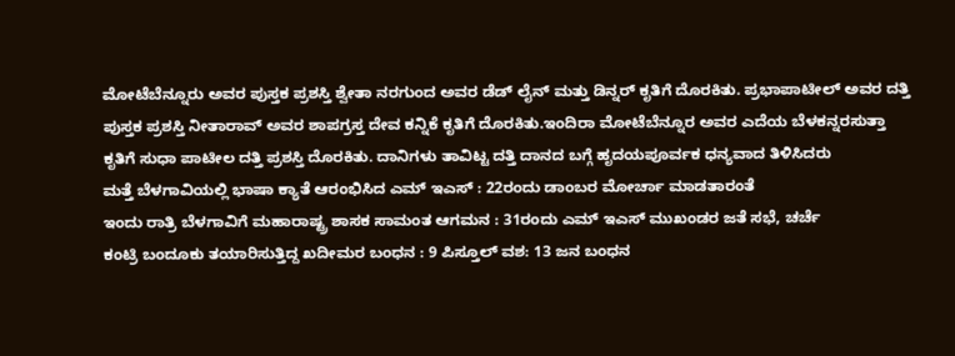ಮೋಟೆಬೆನ್ನೂರು ಅವರ ಪುಸ್ತಕ ಪ್ರಶಸ್ತಿ ಶ್ವೇತಾ ನರಗುಂದ ಅವರ ಡೆಡ್ ಲೈನ್ ಮತ್ತು ಡಿನ್ನರ್ ಕೃತಿಗೆ ದೊರಕಿತು. ಪ್ರಭಾಪಾಟೀಲ್ ಅವರ ದತ್ತಿ ಪುಸ್ತಕ ಪ್ರಶಸ್ತಿ ನೀತಾರಾವ್ ಅವರ ಶಾಪಗ್ರಸ್ತ ದೇವ ಕನ್ನಿಕೆ ಕೃತಿಗೆ ದೊರಕಿತು.ಇಂದಿರಾ ಮೋಟೆಬೆನ್ನೂರ ಅವರ ಎದೆಯ ಬೆಳಕನ್ನರಸುತ್ತಾ ಕೃತಿಗೆ ಸುಧಾ ಪಾಟೀಲ ದತ್ತಿ ಪ್ರಶಸ್ತಿ ದೊರಕಿತು. ದಾನಿಗಳು ತಾವಿಟ್ಟ ದತ್ತಿ ದಾನದ ಬಗ್ಗೆ ಹೃದಯಪೂರ್ವಕ ಧನ್ಯವಾದ ತಿಳಿಸಿದರು
ಮತ್ತೆ ಬೆಳಗಾವಿಯಲ್ಲಿ ಭಾಷಾ ಕ್ಯಾತೆ ಆರಂಭಿಸಿದ ಎಮ್ ಇಎಸ್ : 22ರಂದು ಡಾಂಬರ ಮೋರ್ಚಾ ಮಾಡತಾರಂತೆ
ಇಂದು ರಾತ್ರಿ ಬೆಳಗಾವಿಗೆ ಮಹಾರಾಷ್ಟ್ರ ಶಾಸಕ ಸಾಮಂತ ಆಗಮನ : 31ರಂದು ಎಮ್ ಇಎಸ್ ಮುಖಂಡರ ಜತೆ ಸಭೆ, ಚರ್ಚೆ
ಕಂಟ್ರಿ ಬಂದೂಕು ತಯಾರಿಸುತ್ತಿದ್ದ ಖದೀಮರ ಬಂಧನ : 9 ಪಿಸ್ತೂಲ್ ವಶ: 13 ಜನ ಬಂಧನ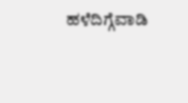ಹಳೆದಿಗ್ಗೆವಾಡಿ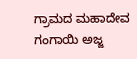ಗ್ರಾಮದ ಮಹಾದೇವ ಗಂಗಾಯಿ ಅಜ್ಜ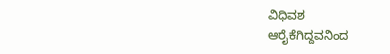ವಿಧಿವಶ
ಆರೈಕೆಗಿದ್ದವನಿಂದ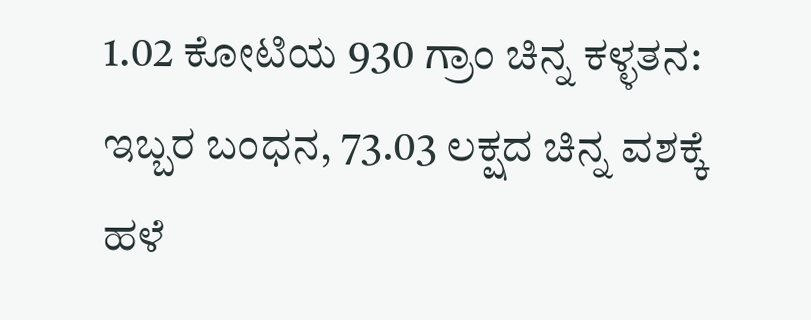1.02 ಕೋಟಿಯ 930 ಗ್ರಾಂ ಚಿನ್ನ ಕಳ್ಳತನ: ಇಬ್ಬರ ಬಂಧನ, 73.03 ಲಕ್ಷದ ಚಿನ್ನ ವಶಕ್ಕೆ
ಹಳೆ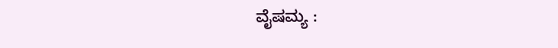ವೈಷಮ್ಯ :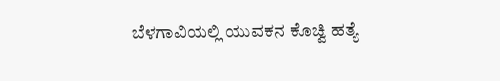ಬೆಳಗಾವಿಯಲ್ಲಿ ಯುವಕನ ಕೊಚ್ವಿ ಹತ್ಯೆ